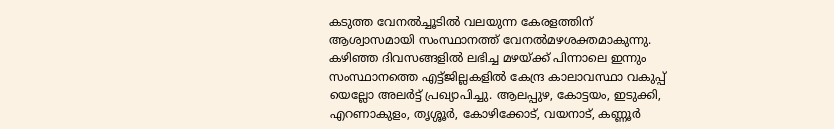കടുത്ത വേനൽച്ചൂടിൽ വലയുന്ന കേരളത്തിന് ആശ്വാസമായി സംസ്ഥാനത്ത് വേനൽമഴശക്തമാകുന്നു. കഴിഞ്ഞ ദിവസങ്ങളിൽ ലഭിച്ച മഴയ്ക്ക് പിന്നാലെ ഇന്നും സംസ്ഥാനത്തെ എട്ട്ജില്ലകളിൽ കേന്ദ്ര കാലാവസ്ഥാ വകുപ്പ് യെല്ലോ അലർട്ട് പ്രഖ്യാപിച്ചു. ആലപ്പുഴ, കോട്ടയം, ഇടുക്കി, എറണാകുളം, തൃശ്ശൂർ, കോഴിക്കോട്, വയനാട്, കണ്ണൂർ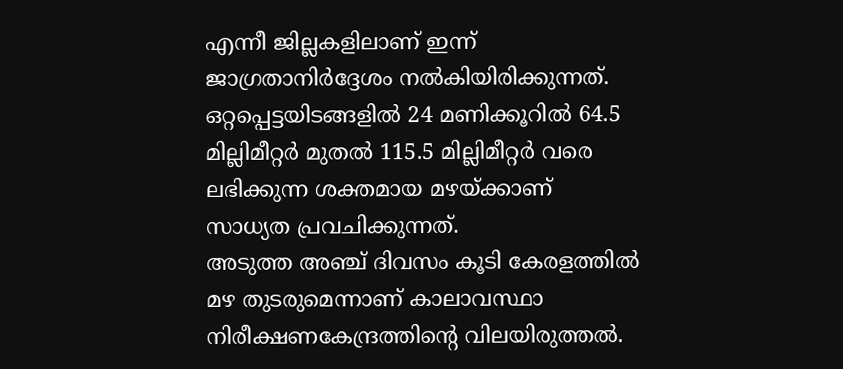എന്നീ ജില്ലകളിലാണ് ഇന്ന് ജാഗ്രതാനിർദ്ദേശം നൽകിയിരിക്കുന്നത്. ഒറ്റപ്പെട്ടയിടങ്ങളിൽ 24 മണിക്കൂറിൽ 64.5 മില്ലിമീറ്റർ മുതൽ 115.5 മില്ലിമീറ്റർ വരെ ലഭിക്കുന്ന ശക്തമായ മഴയ്ക്കാണ് സാധ്യത പ്രവചിക്കുന്നത്.
അടുത്ത അഞ്ച് ദിവസം കൂടി കേരളത്തിൽ മഴ തുടരുമെന്നാണ് കാലാവസ്ഥാ നിരീക്ഷണകേന്ദ്രത്തിന്റെ വിലയിരുത്തൽ.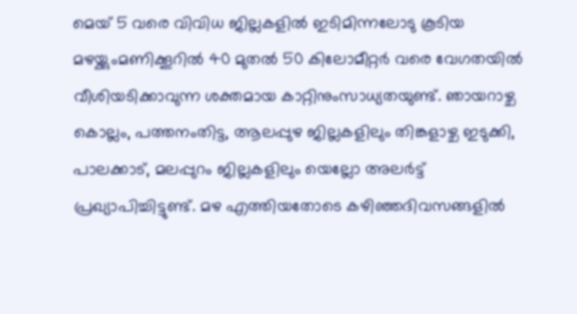മെയ് 5 വരെ വിവിധ ജില്ലകളിൽ ഇടിമിന്നലോടു കൂടിയ മഴയ്ക്കുംമണിക്കൂറിൽ 40 മുതൽ 50 കിലോമീറ്റർ വരെ വേഗതയിൽ വീശിയടിക്കാവുന്ന ശക്തമായ കാറ്റിനുംസാധ്യതയുണ്ട്. ഞായറാഴ്ച കൊല്ലം, പത്തനംതിട്ട, ആലപ്പുഴ ജില്ലകളിലും തിങ്കളാഴ്ച ഇടുക്കി, പാലക്കാട്, മലപ്പുറം ജില്ലകളിലും യെല്ലോ അലർട്ട് പ്രഖ്യാപിച്ചിട്ടുണ്ട്. മഴ എത്തിയതോടെ കഴിഞ്ഞദിവസങ്ങളിൽ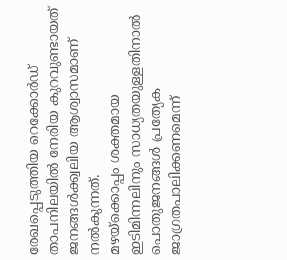രേഖപ്പെടുത്തിയ റെക്കോർഡ് താപനിലയിൽ നേരിയ കുറവുണ്ടായത് ജനങ്ങൾക്ക്വലിയ ആശ്വാസമാണ് നൽകുന്നത്.
മഴയ്ക്കൊപ്പം ശക്തമായ ഇടിമിന്നലിനും സാധ്യതയുള്ളതിനാൽ പൊതുജനങ്ങൾ പ്രത്യേക ജാഗ്രതപാലിക്കണമെന്ന്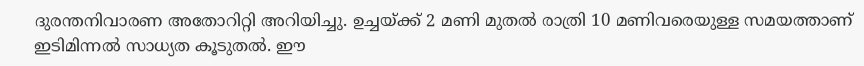ദുരന്തനിവാരണ അതോറിറ്റി അറിയിച്ചു. ഉച്ചയ്ക്ക് 2 മണി മുതൽ രാത്രി 10 മണിവരെയുള്ള സമയത്താണ് ഇടിമിന്നൽ സാധ്യത കൂടുതൽ. ഈ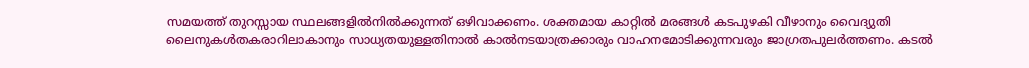സമയത്ത് തുറസ്സായ സ്ഥലങ്ങളിൽനിൽക്കുന്നത് ഒഴിവാക്കണം. ശക്തമായ കാറ്റിൽ മരങ്ങൾ കടപുഴകി വീഴാനും വൈദ്യുതി ലൈനുകൾതകരാറിലാകാനും സാധ്യതയുള്ളതിനാൽ കാൽനടയാത്രക്കാരും വാഹനമോടിക്കുന്നവരും ജാഗ്രതപുലർത്തണം. കടൽ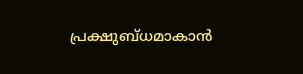പ്രക്ഷുബ്ധമാകാൻ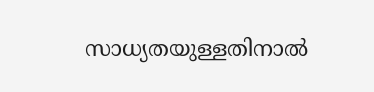സാധ്യതയുള്ളതിനാൽ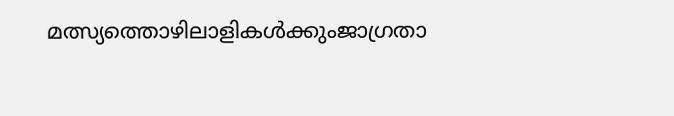മത്സ്യത്തൊഴിലാളികൾക്കുംജാഗ്രതാ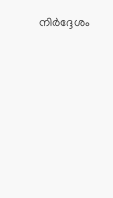നിർദ്ദേശം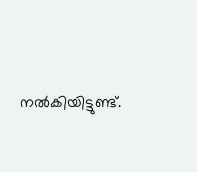നൽകിയിട്ടുണ്ട്.